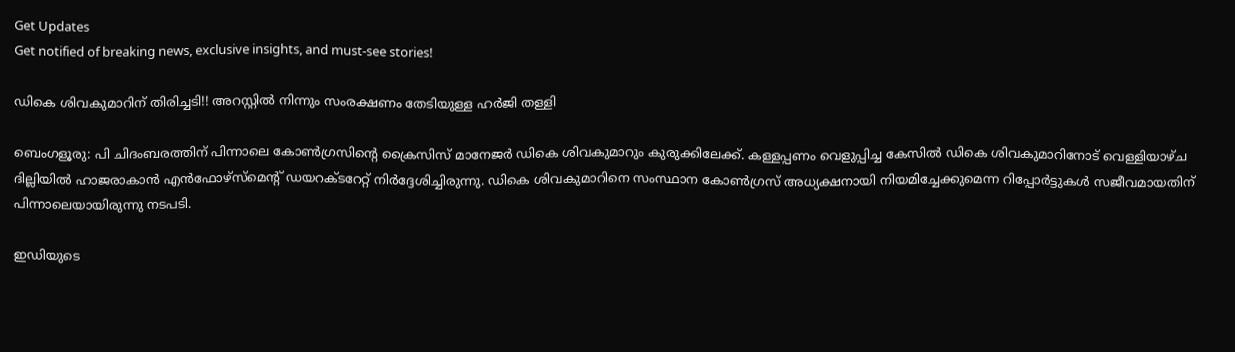Get Updates
Get notified of breaking news, exclusive insights, and must-see stories!

ഡികെ ശിവകുമാറിന് തിരിച്ചടി!! അറസ്റ്റില്‍ നിന്നും സംരക്ഷണം തേടിയുള്ള ഹര്‍ജി തള്ളി

ബെംഗളൂരു: പി ചിദംബരത്തിന് പിന്നാലെ കോണ്‍ഗ്രസിന്‍റെ ക്രൈസിസ് മാനേജര്‍ ഡികെ ശിവകുമാറും കുരുക്കിലേക്ക്. കള്ളപ്പണം വെളുപ്പിച്ച കേസില്‍ ഡികെ ശിവകുമാറിനോട് വെള്ളിയാഴ്ച ദില്ലിയില്‍ ഹാജരാകാന്‍ എന്‍ഫോഴ്സ്മെന്‍റ് ഡയറക്ടറേറ്റ് നിര്‍ദ്ദേശിച്ചിരുന്നു. ഡികെ ശിവകുമാറിനെ സംസ്ഥാന കോണ്‍ഗ്രസ് അധ്യക്ഷനായി നിയമിച്ചേക്കുമെന്ന റിപ്പോര്‍ട്ടുകള്‍ സജീവമായതിന് പിന്നാലെയായിരുന്നു നടപടി.

ഇഡിയുടെ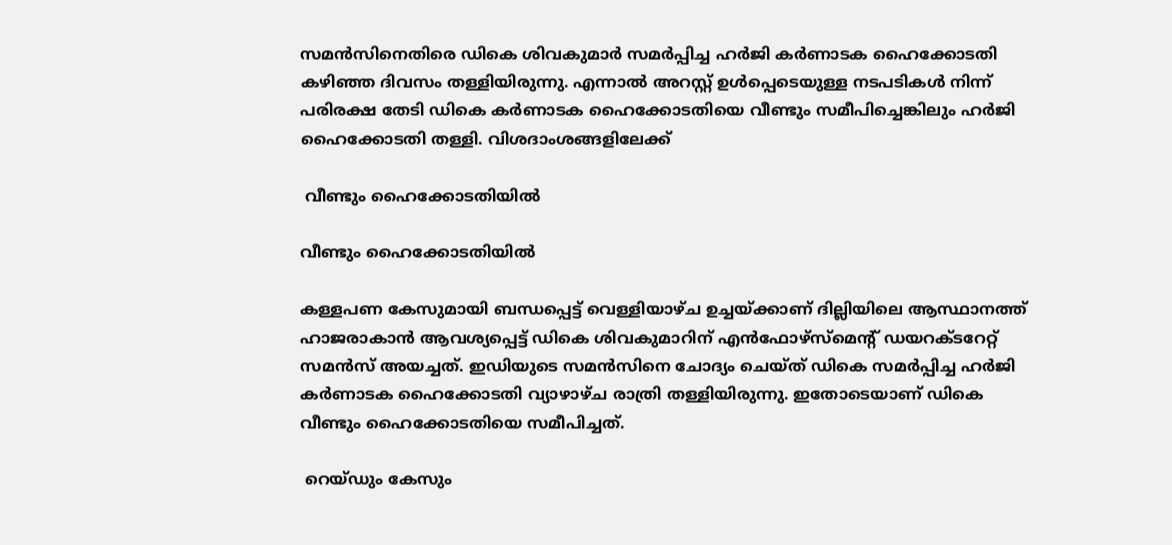സമന്‍സിനെതിരെ ഡികെ ശിവകുമാര്‍ സമര്‍പ്പിച്ച ഹര്‍ജി കര്‍ണാടക ഹൈക്കോടതി കഴിഞ്ഞ ദിവസം തള്ളിയിരുന്നു. എന്നാല്‍ അറസ്റ്റ് ഉള്‍പ്പെടെയുള്ള നടപടികള്‍ നിന്ന് പരിരക്ഷ തേടി ഡികെ കര്‍ണാടക ഹൈക്കോടതിയെ വീണ്ടും സമീപിച്ചെങ്കിലും ഹര്‍ജി ഹൈക്കോടതി തള്ളി. വിശദാംശങ്ങളിലേക്ക്

 വീണ്ടും ഹൈക്കോടതിയില്‍

വീണ്ടും ഹൈക്കോടതിയില്‍

കള്ളപണ കേസുമായി ബന്ധപ്പെട്ട് വെള്ളിയാഴ്ച ഉച്ചയ്ക്കാണ് ദില്ലിയിലെ ആസ്ഥാനത്ത് ഹാജരാകാന്‍ ആവശ്യപ്പെട്ട് ഡികെ ശിവകുമാറിന് എന്‍ഫോഴ്സ്മെന്‍റ് ഡയറക്ടറേറ്റ് സമന്‍സ് അയച്ചത്. ഇഡിയുടെ സമന്‍സിനെ ചോദ്യം ചെയ്ത് ഡികെ സമര്‍പ്പിച്ച ഹര്‍ജി കര്‍ണാടക ഹൈക്കോടതി വ്യാഴാഴ്ച രാത്രി തള്ളിയിരുന്നു. ഇതോടെയാണ് ഡികെ വീണ്ടും ഹൈക്കോടതിയെ സമീപിച്ചത്.

 റെയ്ഡും കേസും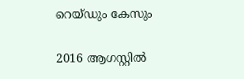റെയ്ഡും കേസും

2016 ആഗസ്റ്റില്‍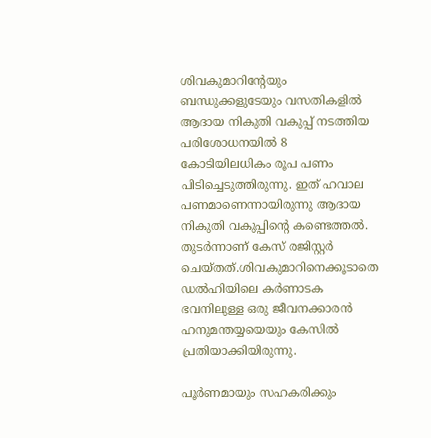ശിവകുമാറിന്റേയും ബന്ധുക്കളുടേയും വസതികളില്‍ ആദായ നികുതി വകുപ്പ് നടത്തിയ പരിശോധനയില്‍ 8 കോടിയിലധികം രൂപ പണം പിടിച്ചെടുത്തിരുന്നു. ഇത് ഹവാല പണമാണെന്നായിരുന്നു ആദായ നികുതി വകുപ്പിന്റെ കണ്ടെത്തല്‍. തുടര്‍ന്നാണ് കേസ് രജിസ്റ്റര്‍ ചെയ്തത്.ശിവകുമാറിനെക്കൂടാതെ ഡൽഹിയിലെ കർണാടക ഭവനിലുള്ള ഒരു ജീവനക്കാരൻ ഹനുമന്തയ്യയെയും കേസിൽ പ്രതിയാക്കിയിരുന്നു.

പൂര്‍ണമായും സഹകരിക്കും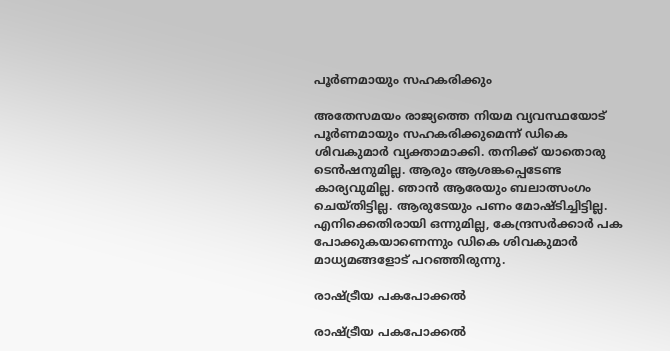പൂര്‍ണമായും സഹകരിക്കും

അതേസമയം രാജ്യത്തെ നിയമ വ്യവസ്ഥയോട് പൂര്‍ണമായും സഹകരിക്കുമെന്ന് ഡികെ ശിവകുമാര്‍ വ്യക്താമാക്കി. തനിക്ക് യാതൊരു ടെന്‍ഷനുമില്ല. ആരും ആശങ്കപ്പെടേണ്ട കാര്യവുമില്ല. ഞാന്‍ ആരേയും ബലാത്സംഗം ചെയ്തിട്ടില്ല. ആരുടേയും പണം മോഷ്ടിച്ചിട്ടില്ല. എനിക്കെതിരായി ഒന്നുമില്ല, കേന്ദ്രസര്‍ക്കാര്‍ പക പോക്കുകയാണെന്നും ഡികെ ശിവകുമാര്‍ മാധ്യമങ്ങളോട് പറഞ്ഞിരുന്നു.

രാഷ്ട്രീയ പകപോക്കല്‍

രാഷ്ട്രീയ പകപോക്കല്‍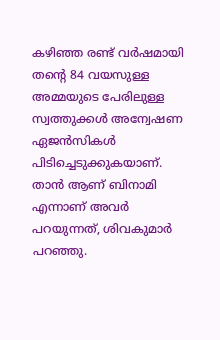കഴിഞ്ഞ രണ്ട് വര്‍ഷമായി തന്‍റെ 84 വയസുള്ള അമ്മയുടെ പേരിലുള്ള സ്വത്തുക്കള്‍ അന്വേഷണ ഏജന്‍സികള്‍ പിടിച്ചെടുക്കുകയാണ്. താന്‍ ആണ് ബിനാമി എന്നാണ് അവര്‍ പറയുന്നത്, ശിവകുമാര്‍ പറഞ്ഞു.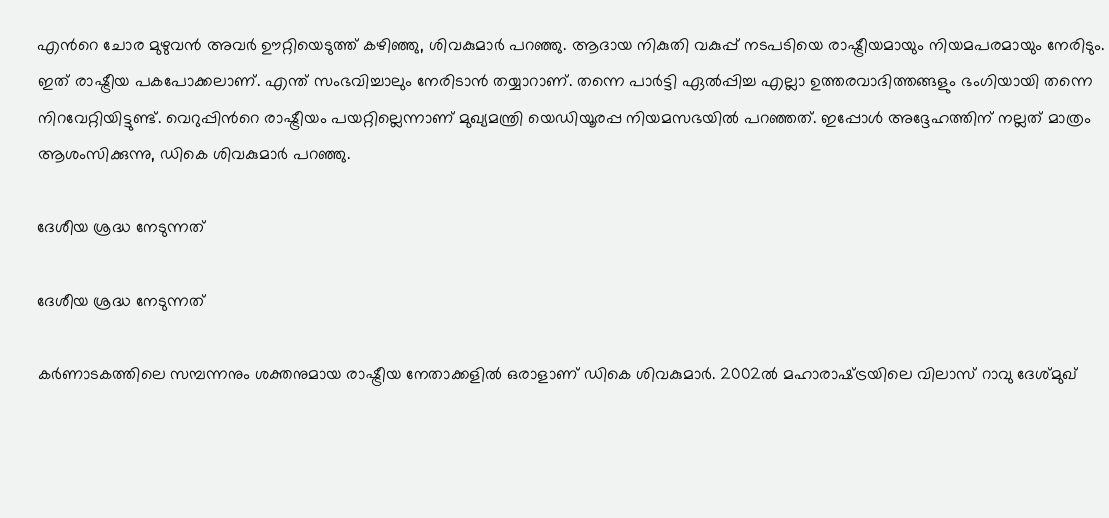എന്‍റെ ചോര മുഴുവന്‍ അവര്‍ ഊറ്റിയെടുത്ത് കഴിഞ്ഞു, ശിവകുമാര്‍ പറ‍ഞ്ഞു. ആദായ നികുതി വകുപ്പ് നടപടിയെ രാഷ്ട്രീയമായും നിയമപരമായും നേരിടും. ഇത് രാഷ്ട്രീയ പകപോക്കലാണ്. എന്ത് സംഭവിച്ചാലും നേരിടാന്‍ തയ്യാറാണ്. തന്നെ പാര്‍ട്ടി ഏല്‍പ്പിച്ച എല്ലാ ഉത്തരവാദിത്തങ്ങളും ഭംഗിയായി തന്നെ നിറവേറ്റിയിട്ടുണ്ട്. വെറുപ്പിന്‍റെ രാഷ്ട്രീയം പയറ്റില്ലെന്നാണ് മുഖ്യമന്ത്രി യെഡിയൂരപ്പ നിയമസഭയില്‍ പറഞ്ഞത്. ഇപ്പോള്‍ അദ്ദേഹത്തിന് നല്ലത് മാത്രം ആശംസിക്കുന്നു, ഡികെ ശിവകുമാര്‍ പറഞ്ഞു.

ദേശീയ ശ്രദ്ധ നേടുന്നത്

ദേശീയ ശ്രദ്ധ നേടുന്നത്

കര്‍ണാടകത്തിലെ സമ്പന്നനും ശക്തനുമായ രാഷ്ട്രീയ നേതാക്കളില്‍ ഒരാളാണ് ഡികെ ശിവകുമാര്‍. 2002ല്‍ മഹാരാഷ്‍ട്രയിലെ വിലാസ് റാവു ദേശ്മുഖ്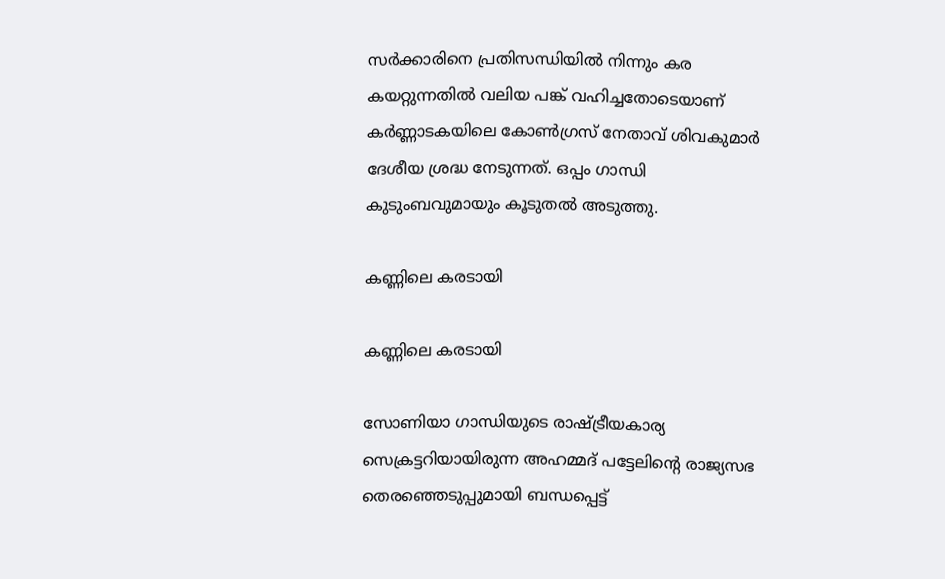സര്‍ക്കാരിനെ പ്രതിസന്ധിയില്‍ നിന്നും കര കയറ്റുന്നതില്‍ വലിയ പങ്ക് വഹിച്ചതോടെയാണ് കര്‍ണ്ണാടകയിലെ കോണ്‍ഗ്രസ് നേതാവ് ശിവകുമാര്‍ ദേശീയ ശ്രദ്ധ നേടുന്നത്. ഒപ്പം ഗാന്ധി കുടുംബവുമായും കൂടുതല്‍ അടുത്തു.

കണ്ണിലെ കരടായി

കണ്ണിലെ കരടായി

സോണിയാ ഗാന്ധിയുടെ രാഷ്ട്രീയകാര്യ സെക്രട്ടറിയായിരുന്ന അഹമ്മദ് പട്ടേലിന്‍റെ രാജ്യസഭ തെരഞ്ഞെടുപ്പുമായി ബന്ധപ്പെട്ട്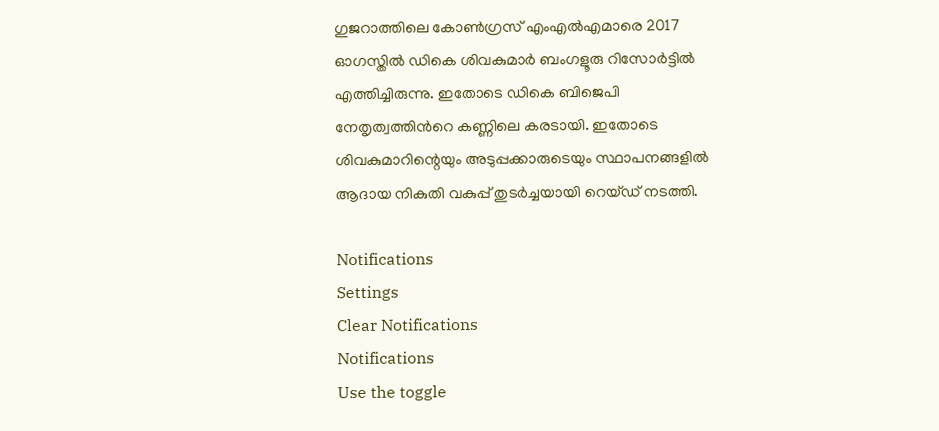ഗുജറാത്തിലെ കോണ്‍ഗ്രസ് എംഎല്‍എമാരെ 2017 ഓഗസ്തില്‍ ഡികെ ശിവകുമാര്‍ ബംഗളൂരു റിസോര്‍ട്ടില്‍ എത്തിച്ചിരുന്നു. ഇതോടെ ഡികെ ബിജെപി നേതൃത്വത്തിന്‍റെ കണ്ണിലെ കരടായി. ഇതോടെ ശിവകുമാറിന്റെയും അടുപ്പക്കാരുടെയും സ്ഥാപനങ്ങളില്‍ ആദായ നികുതി വകുപ്പ് തുടര്‍ച്ചയായി റെയ്ഡ് നടത്തി.

Notifications
Settings
Clear Notifications
Notifications
Use the toggle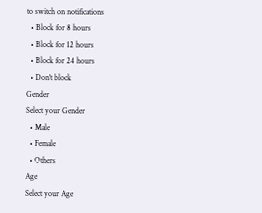to switch on notifications
  • Block for 8 hours
  • Block for 12 hours
  • Block for 24 hours
  • Don't block
Gender
Select your Gender
  • Male
  • Female
  • Others
Age
Select your Age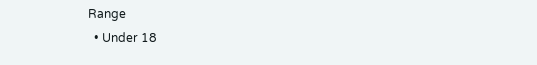Range
  • Under 18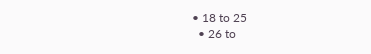• 18 to 25
  • 26 to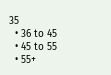35
  • 36 to 45
  • 45 to 55
  • 55+